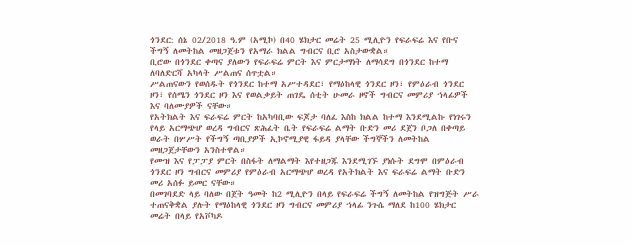ጎንደር: ሰኔ 02/2018 ዓ.ም (አሚኮ) በ40 ሄክታር መሬት 25 ሚሊዮን የፍራፍሬ እና የቡና ችግኝ ለመትከል መዘጋጀቱን የአማራ ክልል ግብርና ቢሮ አስታውቋል።
ቢሮው በጎንደር ቀጣና ያለውን የፍራፍሬ ምርት እና ምርታማነት ለማሳደግ በጎንደር ከተማ ለባለድርሻ አካላት ሥልጠና ሰጥቷል።
ሥልጠናውን የወሰዱት የጎንደር ከተማ አሥተዳደር፣ የማዕከላዊ ጎንደር ዞን፣ የምዕራብ ጎንደር ዞን፣ የሰሜን ጎንደር ዞን እና የወልቃይት ጠገዴ ሰቲት ሁመራ ዞኖች ግብርና መምሪያ ኀላፊዎች እና ባለሙያዎች ናቸው።
የአትክልት እና ፍራፍሬ ምርት ከአካባቢው ፍጆታ ባለፈ እስከ ክልል ከተማ እንደሚልኩ የነገሩን የላይ አርማጭሆ ወረዳ ግብርና ጽሕፈት ቤት የፍራፍሬ ልማት ቡድን መሪ ደጀን ቦጋለ በቀጣይ ወራት በሦሥት የችግኝ ጣቢያዎች ኢኮኖሚያዊ ፋይዳ ያላቸው ችግኞችን ለመትከል መዘጋጀታቸውን አንስተዋል።
የሙዝ እና የፓፓያ ምርት በስፋት ለማልማት እየተዘጋጁ እንደሚገኙ ያነሱት ደግሞ በምዕራብ ጎንደር ዞን ግብርና መምሪያ የምዕራብ አርማጭሆ ወረዳ የአትክልት እና ፍራፍሬ ልማት ቡድን መሪ አሰፉ ይመር ናቸው።
በመገባደድ ላይ ባለው በጀት ዓመት ከ2 ሚሊዮን በላይ የፍራፍሬ ችግኝ ለመትከል የዝግጅት ሥራ ተጠናቅቋል ያሉት የማዕከላዊ ጎንደር ዞን ግብርና መምሪያ ኀላፊ ንጉሴ ማለደ ከ100 ሄክታር መሬት በላይ የአቮካዶ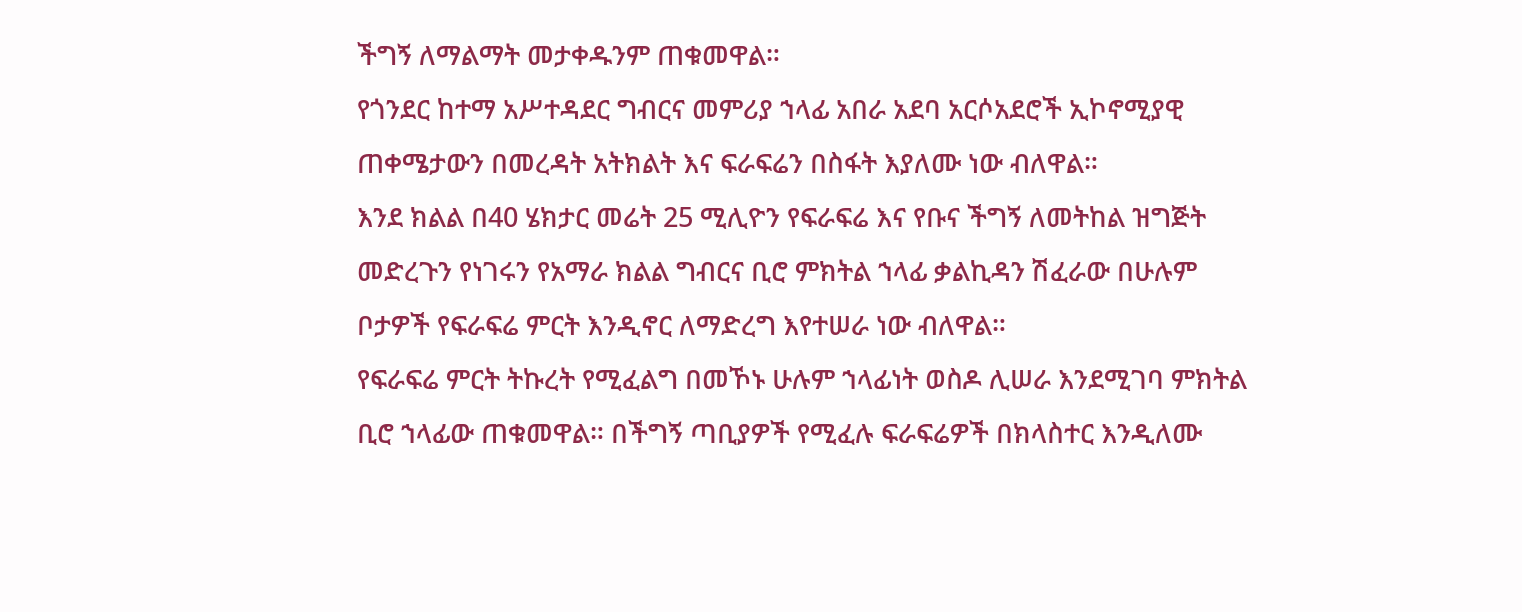ችግኝ ለማልማት መታቀዱንም ጠቁመዋል።
የጎንደር ከተማ አሥተዳደር ግብርና መምሪያ ኀላፊ አበራ አደባ አርሶአደሮች ኢኮኖሚያዊ ጠቀሜታውን በመረዳት አትክልት እና ፍራፍሬን በስፋት እያለሙ ነው ብለዋል።
እንደ ክልል በ40 ሄክታር መሬት 25 ሚሊዮን የፍራፍሬ እና የቡና ችግኝ ለመትከል ዝግጅት መድረጉን የነገሩን የአማራ ክልል ግብርና ቢሮ ምክትል ኀላፊ ቃልኪዳን ሽፈራው በሁሉም ቦታዎች የፍራፍሬ ምርት እንዲኖር ለማድረግ እየተሠራ ነው ብለዋል።
የፍራፍሬ ምርት ትኩረት የሚፈልግ በመኾኑ ሁሉም ኀላፊነት ወስዶ ሊሠራ እንደሚገባ ምክትል ቢሮ ኀላፊው ጠቁመዋል። በችግኝ ጣቢያዎች የሚፈሉ ፍራፍሬዎች በክላስተር እንዲለሙ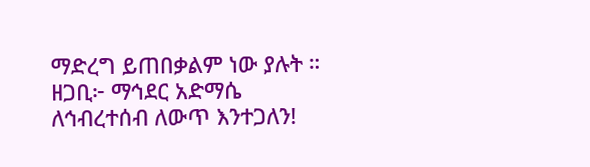ማድረግ ይጠበቃልም ነው ያሉት ።
ዘጋቢ፦ ማኅደር አድማሴ
ለኅብረተሰብ ለውጥ እንተጋለን!